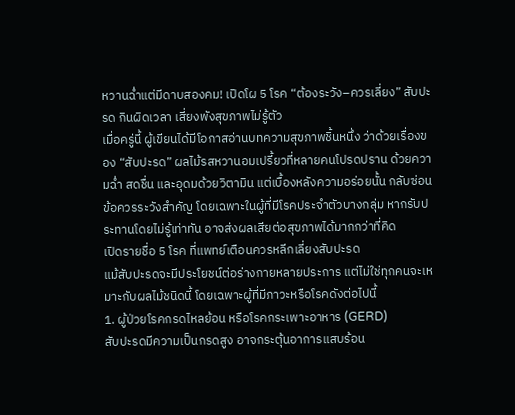หวานฉ่ำแต่มีดาบสองคม! เปิดโผ 5 โรค “ต้องระวัง–ควรเลี่ยง” สับปะรด กินผิดเวลา เสี่ยงพังสุขภาพไม่รู้ตัว
เมื่อครู่นี้ ผู้เขียนได้มีโอกาสอ่านบทความสุขภาพชิ้นหนึ่ง ว่าด้วยเรื่องของ “สับปะรด” ผลไม้รสหวานอมเปรี้ยวที่หลายคนโปรดปราน ด้วยความฉ่ำ สดชื่น และอุดมด้วยวิตามิน แต่เบื้องหลังความอร่อยนั้น กลับซ่อนข้อควรระวังสำคัญ โดยเฉพาะในผู้ที่มีโรคประจำตัวบางกลุ่ม หากรับประทานโดยไม่รู้เท่าทัน อาจส่งผลเสียต่อสุขภาพได้มากกว่าที่คิด
เปิดรายชื่อ 5 โรค ที่แพทย์เตือนควรหลีกเลี่ยงสับปะรด
แม้สับปะรดจะมีประโยชน์ต่อร่างกายหลายประการ แต่ไม่ใช่ทุกคนจะเหมาะกับผลไม้ชนิดนี้ โดยเฉพาะผู้ที่มีภาวะหรือโรคดังต่อไปนี้
1. ผู้ป่วยโรคกรดไหลย้อน หรือโรคกระเพาะอาหาร (GERD)
สับปะรดมีความเป็นกรดสูง อาจกระตุ้นอาการแสบร้อน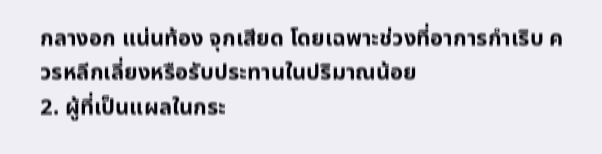กลางอก แน่นท้อง จุกเสียด โดยเฉพาะช่วงที่อาการกำเริบ ควรหลีกเลี่ยงหรือรับประทานในปริมาณน้อย
2. ผู้ที่เป็นแผลในกระ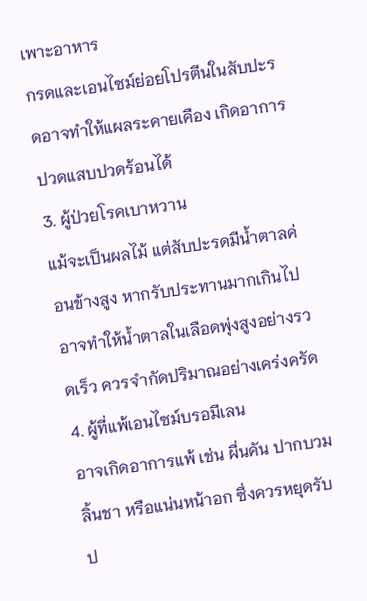เพาะอาหาร
กรดและเอนไซม์ย่อยโปรตีนในสับปะรดอาจทำให้แผลระคายเคือง เกิดอาการปวดแสบปวดร้อนได้
3. ผู้ป่วยโรคเบาหวาน
แม้จะเป็นผลไม้ แต่สับปะรดมีน้ำตาลค่อนข้างสูง หากรับประทานมากเกินไป อาจทำให้น้ำตาลในเลือดพุ่งสูงอย่างรวดเร็ว ควรจำกัดปริมาณอย่างเคร่งครัด
4. ผู้ที่แพ้เอนไซม์บรอมีเลน
อาจเกิดอาการแพ้ เช่น ผื่นคัน ปากบวม ลิ้นชา หรือแน่นหน้าอก ซึ่งควรหยุดรับป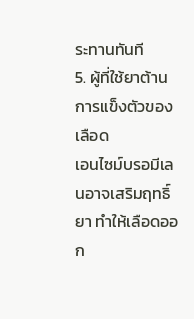ระทานทันที
5. ผู้ที่ใช้ยาต้านการแข็งตัวของเลือด
เอนไซม์บรอมีเลนอาจเสริมฤทธิ์ยา ทำให้เลือดออก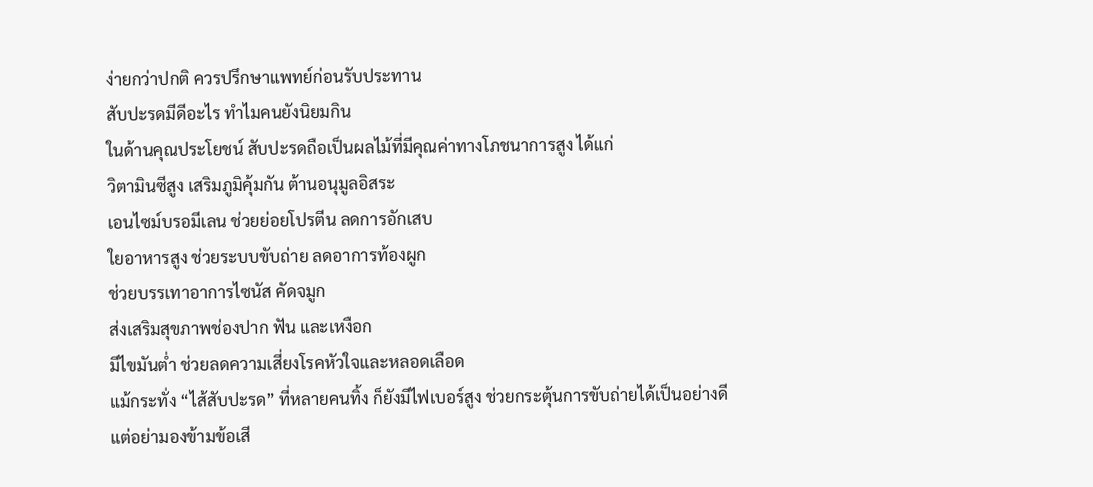ง่ายกว่าปกติ ควรปรึกษาแพทย์ก่อนรับประทาน
สับปะรดมีดีอะไร ทำไมคนยังนิยมกิน
ในด้านคุณประโยชน์ สับปะรดถือเป็นผลไม้ที่มีคุณค่าทางโภชนาการสูง ได้แก่
วิตามินซีสูง เสริมภูมิคุ้มกัน ต้านอนุมูลอิสระ
เอนไซม์บรอมีเลน ช่วยย่อยโปรตีน ลดการอักเสบ
ใยอาหารสูง ช่วยระบบขับถ่าย ลดอาการท้องผูก
ช่วยบรรเทาอาการไซนัส คัดจมูก
ส่งเสริมสุขภาพช่องปาก ฟัน และเหงือก
มีไขมันต่ำ ช่วยลดความเสี่ยงโรคหัวใจและหลอดเลือด
แม้กระทั่ง “ไส้สับปะรด” ที่หลายคนทิ้ง ก็ยังมีไฟเบอร์สูง ช่วยกระตุ้นการขับถ่ายได้เป็นอย่างดี
แต่อย่ามองข้ามข้อเสี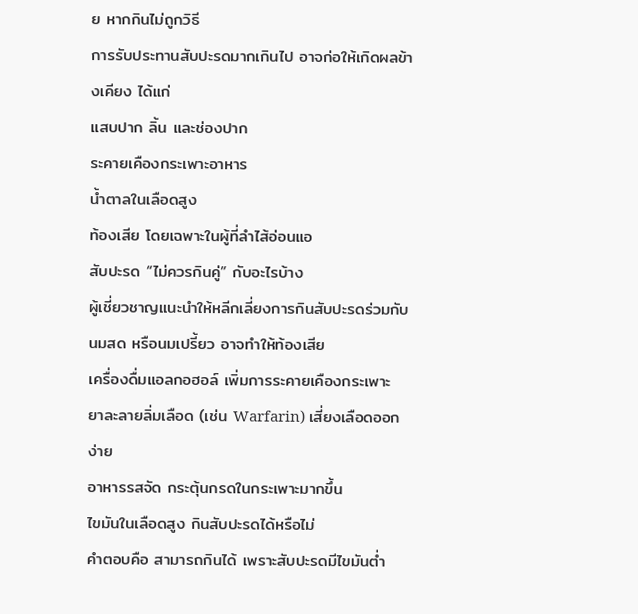ย หากกินไม่ถูกวิธี
การรับประทานสับปะรดมากเกินไป อาจก่อให้เกิดผลข้างเคียง ได้แก่
แสบปาก ลิ้น และช่องปาก
ระคายเคืองกระเพาะอาหาร
น้ำตาลในเลือดสูง
ท้องเสีย โดยเฉพาะในผู้ที่ลำไส้อ่อนแอ
สับปะรด “ไม่ควรกินคู่” กับอะไรบ้าง
ผู้เชี่ยวชาญแนะนำให้หลีกเลี่ยงการกินสับปะรดร่วมกับ
นมสด หรือนมเปรี้ยว อาจทำให้ท้องเสีย
เครื่องดื่มแอลกอฮอล์ เพิ่มการระคายเคืองกระเพาะ
ยาละลายลิ่มเลือด (เช่น Warfarin) เสี่ยงเลือดออกง่าย
อาหารรสจัด กระตุ้นกรดในกระเพาะมากขึ้น
ไขมันในเลือดสูง กินสับปะรดได้หรือไม่
คำตอบคือ สามารถกินได้ เพราะสับปะรดมีไขมันต่ำ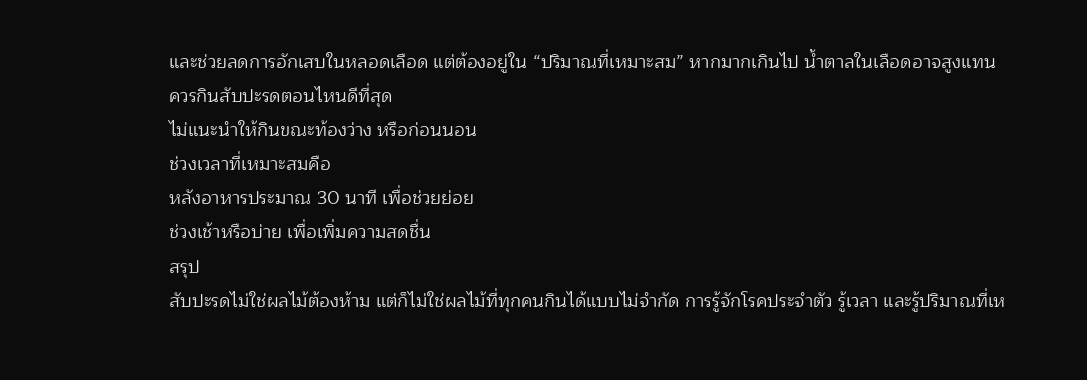และช่วยลดการอักเสบในหลอดเลือด แต่ต้องอยู่ใน “ปริมาณที่เหมาะสม” หากมากเกินไป น้ำตาลในเลือดอาจสูงแทน
ควรกินสับปะรดตอนไหนดีที่สุด
ไม่แนะนำให้กินขณะท้องว่าง หรือก่อนนอน
ช่วงเวลาที่เหมาะสมคือ
หลังอาหารประมาณ 30 นาที เพื่อช่วยย่อย
ช่วงเช้าหรือบ่าย เพื่อเพิ่มความสดชื่น
สรุป
สับปะรดไม่ใช่ผลไม้ต้องห้าม แต่ก็ไม่ใช่ผลไม้ที่ทุกคนกินได้แบบไม่จำกัด การรู้จักโรคประจำตัว รู้เวลา และรู้ปริมาณที่เห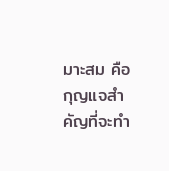มาะสม คือกุญแจสำคัญที่จะทำ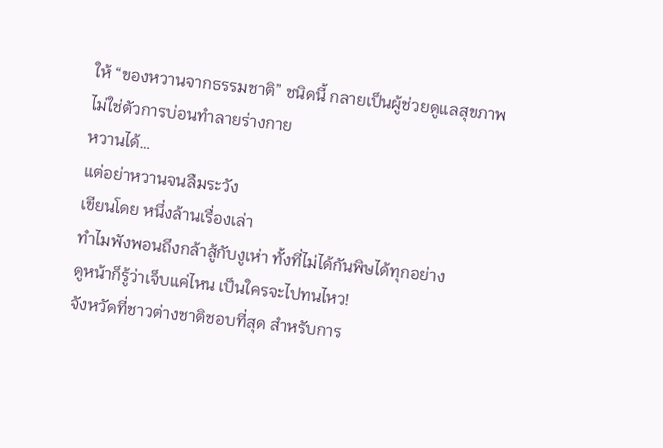ให้ “ของหวานจากธรรมชาติ” ชนิดนี้ กลายเป็นผู้ช่วยดูแลสุขภาพ ไม่ใช่ตัวการบ่อนทำลายร่างกาย
หวานได้…
แต่อย่าหวานจนลืมระวัง
เขียนโดย หนึ่งล้านเรื่องเล่า
ทำไมพังพอนถึงกล้าสู้กับงูเห่า ทั้งที่ไม่ได้กันพิษได้ทุกอย่าง
ดูหน้าก็รู้ว่าเจ็บแค่ไหน เป็นใครจะไปทนไหว!
จังหวัดที่ชาวต่างชาติชอบที่สุด สำหรับการ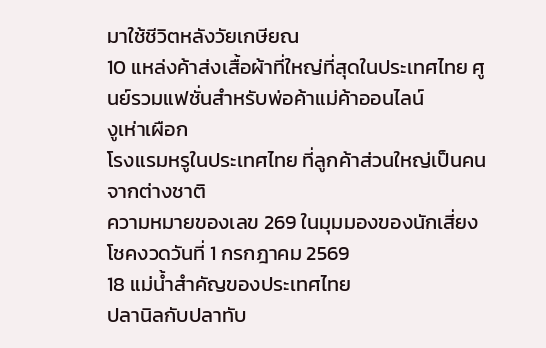มาใช้ชีวิตหลังวัยเกษียณ
10 แหล่งค้าส่งเสื้อผ้าที่ใหญ่ที่สุดในประเทศไทย ศูนย์รวมแฟชั่นสำหรับพ่อค้าแม่ค้าออนไลน์
งูเห่าเผือก
โรงแรมหรูในประเทศไทย ที่ลูกค้าส่วนใหญ่เป็นคนจากต่างชาติ
ความหมายของเลข 269 ในมุมมองของนักเสี่ยงโชคงวดวันที่ 1 กรกฎาคม 2569
18 แม่น้ำสำคัญของประเทศไทย
ปลานิลกับปลาทับ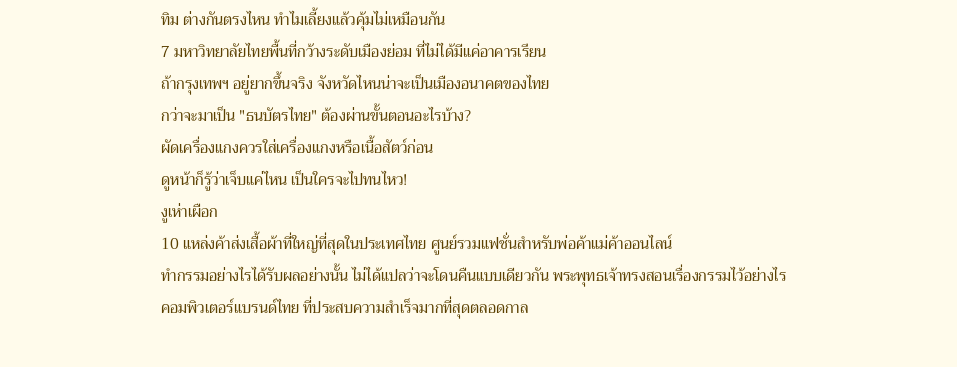ทิม ต่างกันตรงไหน ทำไมเลี้ยงแล้วคุ้มไม่เหมือนกัน
7 มหาวิทยาลัยไทยพื้นที่กว้างระดับเมืองย่อม ที่ไม่ได้มีแค่อาคารเรียน
ถ้ากรุงเทพฯ อยู่ยากขึ้นจริง จังหวัดไหนน่าจะเป็นเมืองอนาคตของไทย
กว่าจะมาเป็น "ธนบัตรไทย" ต้องผ่านขั้นตอนอะไรบ้าง?
ผัดเครื่องแกงควรใส่เครื่องแกงหรือเนื้อสัตว์ก่อน
ดูหน้าก็รู้ว่าเจ็บแค่ไหน เป็นใครจะไปทนไหว!
งูเห่าเผือก
10 แหล่งค้าส่งเสื้อผ้าที่ใหญ่ที่สุดในประเทศไทย ศูนย์รวมแฟชั่นสำหรับพ่อค้าแม่ค้าออนไลน์
ทำกรรมอย่างไรได้รับผลอย่างนั้น ไม่ได้แปลว่าจะโดนคืนแบบเดียวกัน พระพุทธเจ้าทรงสอนเรื่องกรรมไว้อย่างไร
คอมพิวเตอร์แบรนด์ไทย ที่ประสบความสำเร็จมากที่สุดตลอดกาล